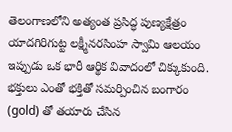తెలంగాణలోని అత్యంత ప్రసిద్ధ పుణ్యక్షేత్రం యాదగిరిగుట్ట లక్ష్మీనరసింహ స్వామి ఆలయం ఇప్పుడు ఒక భారీ ఆర్థిక వివాదంలో చిక్కుకుంది. భక్తులు ఎంతో భక్తితో సమర్పించిన బంగారం (gold) తో తయారు చేసిన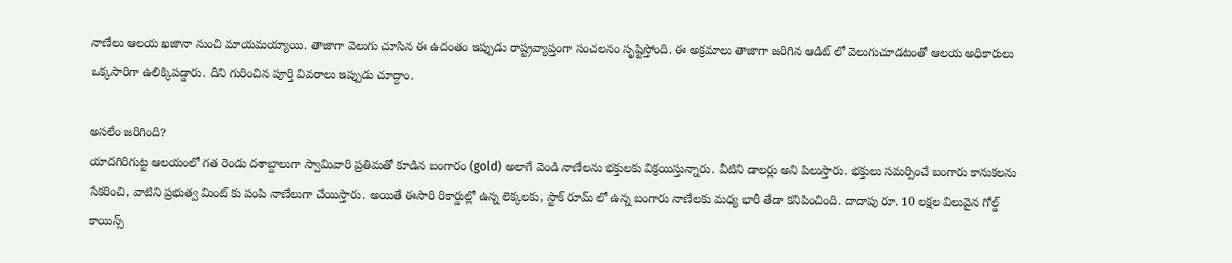నాణేలు ఆలయ ఖజానా నుంచి మాయమయ్యాయి. తాజాగా వెలుగు చూసిన ఈ ఉదంతం ఇప్పుడు రాష్ట్రవ్యాప్తంగా సంచలనం సృష్టిస్తోంది. ఈ అక్రమాలు తాజాగా జరిగిన ఆడిట్ లో వెలుగుచూడటంతో ఆలయ అధికారులు ఒక్కసారిగా ఉలిక్కిపడ్డారు. దీని గురించిన పూర్తి వివరాలు ఇప్పుడు చూద్దాం.

అసలేం జరిగింది?
యాదగిరిగుట్ట ఆలయంలో గత రెండు దశాబ్దాలుగా స్వామివారి ప్రతిమతో కూడిన బంగారం (gold) అలాగే వెండి నాణేలను భక్తులకు విక్రయిస్తున్నారు. వీటిని డాలర్లు అని పిలుస్తారు. భక్తులు సమర్పించే బంగారు కానుకలను సేకరించి, వాటిని ప్రభుత్వ మింట్ కు పంపి నాణేలుగా చేయిస్తారు. అయితే ఈసారి రికార్డుల్లో ఉన్న లెక్కలకు, స్టాక్ రూమ్ లో ఉన్న బంగారు నాణేలకు మధ్య భారీ తేడా కనిపించింది. దాదాపు రూ. 10 లక్షల విలువైన గోల్డ్ కాయిన్స్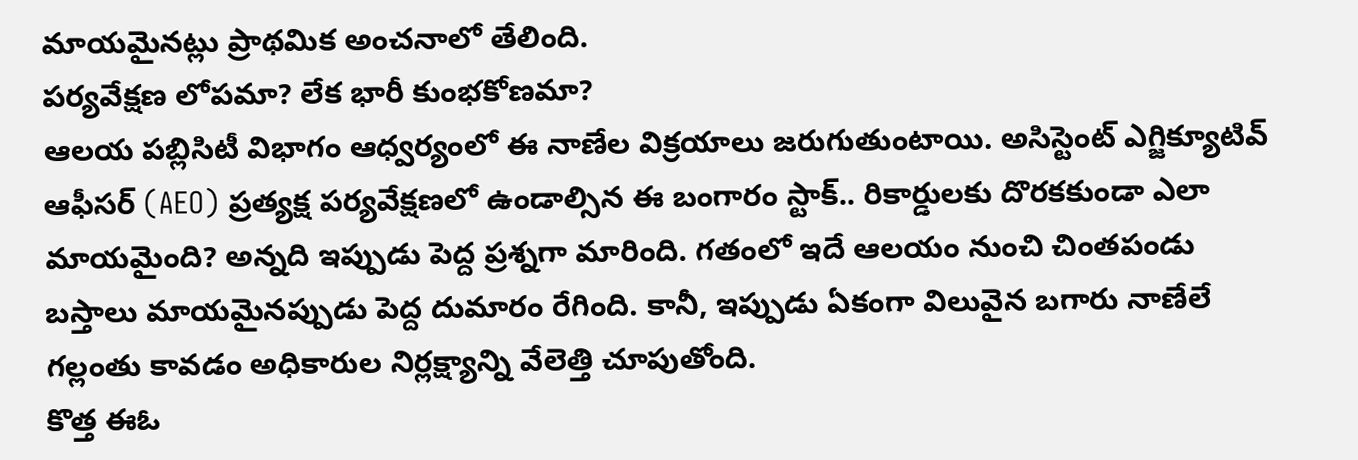మాయమైనట్లు ప్రాథమిక అంచనాలో తేలింది.
పర్యవేక్షణ లోపమా? లేక భారీ కుంభకోణమా?
ఆలయ పబ్లిసిటీ విభాగం ఆధ్వర్యంలో ఈ నాణేల విక్రయాలు జరుగుతుంటాయి. అసిస్టెంట్ ఎగ్జిక్యూటివ్ ఆఫీసర్ (AEO) ప్రత్యక్ష పర్యవేక్షణలో ఉండాల్సిన ఈ బంగారం స్టాక్.. రికార్డులకు దొరకకుండా ఎలా మాయమైంది? అన్నది ఇప్పుడు పెద్ద ప్రశ్నగా మారింది. గతంలో ఇదే ఆలయం నుంచి చింతపండు బస్తాలు మాయమైనప్పుడు పెద్ద దుమారం రేగింది. కానీ, ఇప్పుడు ఏకంగా విలువైన బగారు నాణేలే గల్లంతు కావడం అధికారుల నిర్లక్ష్యాన్ని వేలెత్తి చూపుతోంది.
కొత్త ఈఓ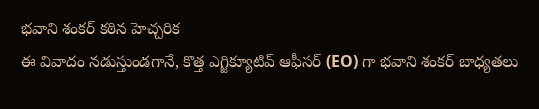భవాని శంకర్ కఠిన హెచ్చరిక
ఈ వివాదం నడుస్తుండగానే, కొత్త ఎగ్జిక్యూటివ్ ఆఫీసర్ (EO) గా భవాని శంకర్ బాధ్యతలు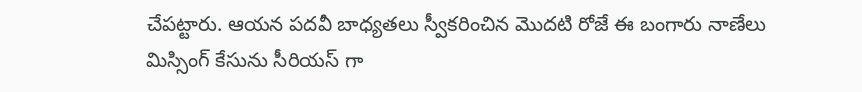చేపట్టారు. ఆయన పదవీ బాధ్యతలు స్వీకరించిన మొదటి రోజే ఈ బంగారు నాణేలు మిస్సింగ్ కేసును సీరియస్ గా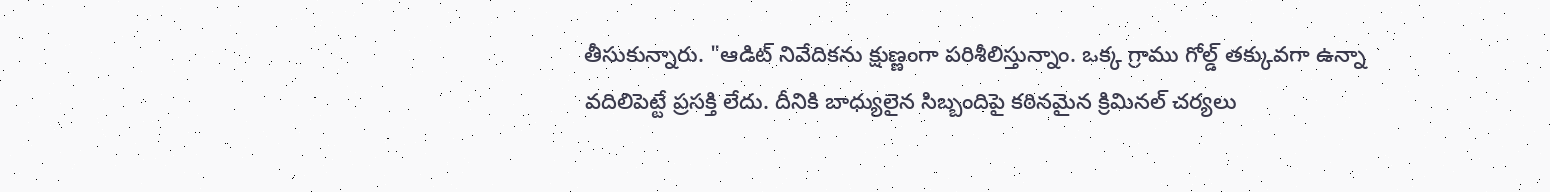తీసుకున్నారు. "ఆడిట్ నివేదికను క్షుణ్ణంగా పరిశీలిస్తున్నాం. ఒక్క గ్రాము గోల్డ్ తక్కువగా ఉన్నా వదిలిపెట్టే ప్రసక్తి లేదు. దీనికి బాధ్యులైన సిబ్బందిపై కఠినమైన క్రిమినల్ చర్యలు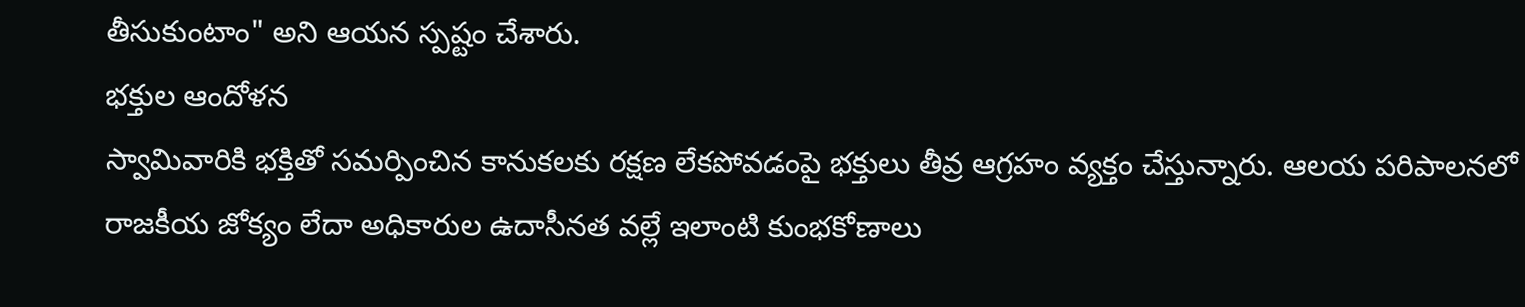తీసుకుంటాం" అని ఆయన స్పష్టం చేశారు.
భక్తుల ఆందోళన
స్వామివారికి భక్తితో సమర్పించిన కానుకలకు రక్షణ లేకపోవడంపై భక్తులు తీవ్ర ఆగ్రహం వ్యక్తం చేస్తున్నారు. ఆలయ పరిపాలనలో రాజకీయ జోక్యం లేదా అధికారుల ఉదాసీనత వల్లే ఇలాంటి కుంభకోణాలు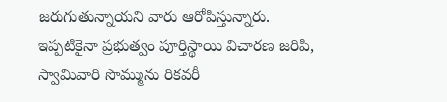జరుగుతున్నాయని వారు ఆరోపిస్తున్నారు. ఇప్పటికైనా ప్రభుత్వం పూర్తిస్థాయి విచారణ జరిపి, స్వామివారి సొమ్మును రికవరీ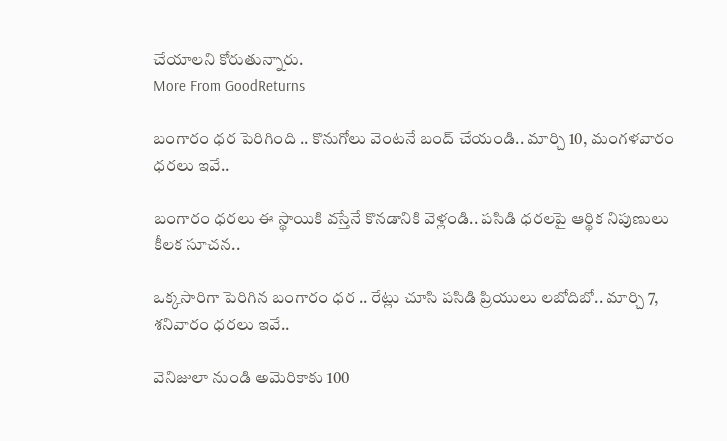చేయాలని కోరుతున్నారు.
More From GoodReturns

బంగారం ధర పెరిగింది .. కొనుగోలు వెంటనే బంద్ చేయండి.. మార్చి 10, మంగళవారం ధరలు ఇవే..

బంగారం ధరలు ఈ స్థాయికి వస్తేనే కొనడానికి వెళ్లండి.. పసిడి ధరలపై ఆర్థిక నిపుణులు కీలక సూచన..

ఒక్కసారిగా పెరిగిన బంగారం ధర .. రేట్లు చూసి పసిడి ప్రియులు లబోదిబో.. మార్చి 7, శనివారం ధరలు ఇవే..

వెనిజులా నుండి అమెరికాకు 100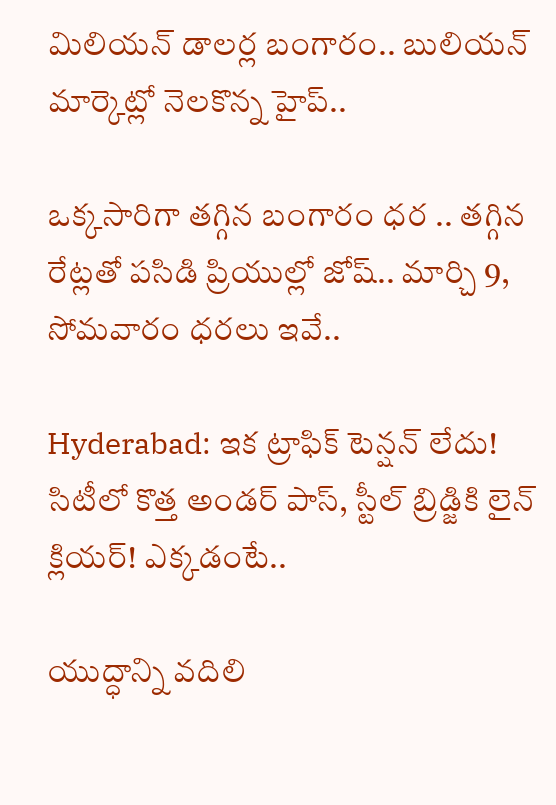మిలియన్ డాలర్ల బంగారం.. బులియన్ మార్కెట్లో నెలకొన్న హైప్..

ఒక్కసారిగా తగ్గిన బంగారం ధర .. తగ్గిన రేట్లతో పసిడి ప్రియుల్లో జోష్.. మార్చి 9, సోమవారం ధరలు ఇవే..

Hyderabad: ఇక ట్రాఫిక్ టెన్షన్ లేదు! సిటీలో కొత్త అండర్ పాస్, స్టీల్ బ్రిడ్జికి లైన్ క్లియర్! ఎక్కడంటే..

యుద్ధాన్ని వదిలి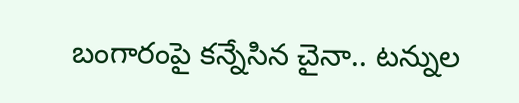బంగారంపై కన్నేసిన చైనా.. టన్నుల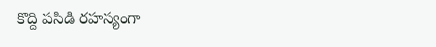కొద్ది పసిడి రహస్యంగా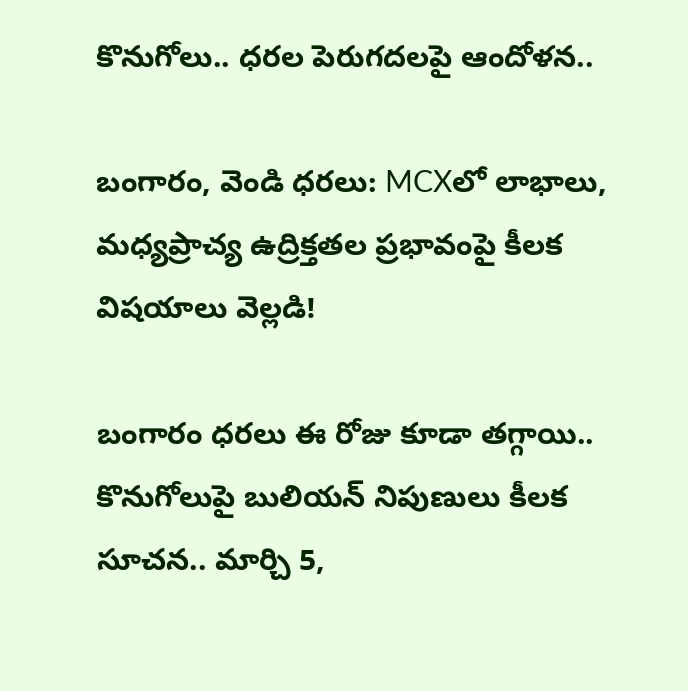కొనుగోలు.. ధరల పెరుగదలపై ఆందోళన..

బంగారం, వెండి ధరలు: MCXలో లాభాలు, మధ్యప్రాచ్య ఉద్రిక్తతల ప్రభావంపై కీలక విషయాలు వెల్లడి!

బంగారం ధరలు ఈ రోజు కూడా తగ్గాయి.. కొనుగోలుపై బులియన్ నిపుణులు కీలక సూచన.. మార్చి 5,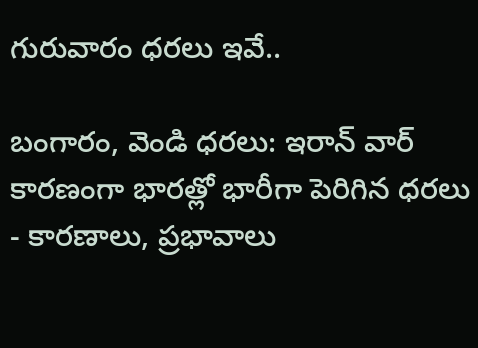గురువారం ధరలు ఇవే..

బంగారం, వెండి ధరలు: ఇరాన్ వార్ కారణంగా భారత్లో భారీగా పెరిగిన ధరలు - కారణాలు, ప్రభావాలు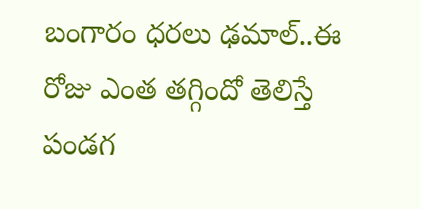బంగారం ధరలు ఢమాల్..ఈ రోజు ఎంత తగ్గిందో తెలిస్తే పండగ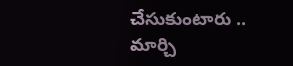చేసుకుంటారు .. మార్చి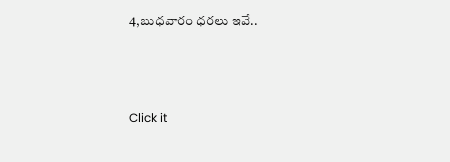4,బుధవారం ధరలు ఇవే..



Click it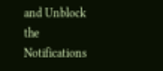and Unblock the Notifications